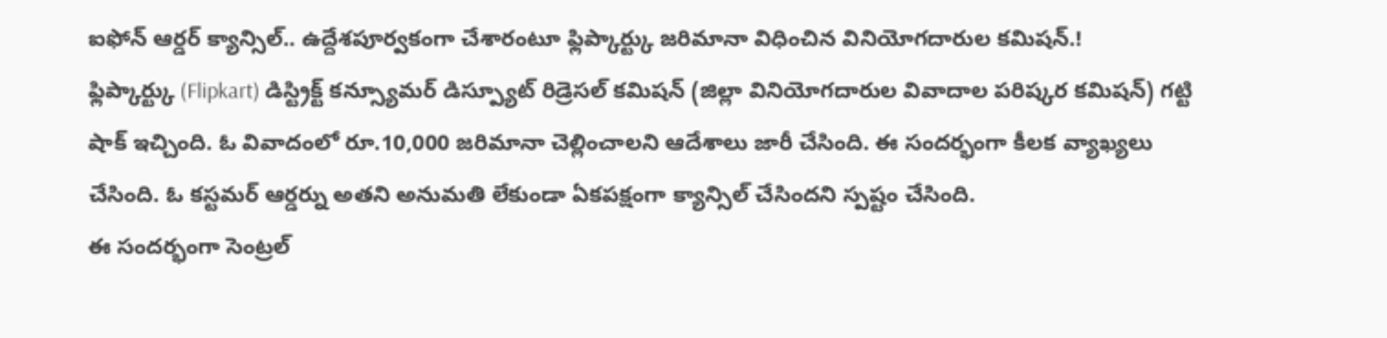ఐఫోన్ ఆర్డర్ క్యాన్సిల్.. ఉద్దేశపూర్వకంగా చేశారంటూ ఫ్లిప్కార్ట్కు జరిమానా విధించిన వినియోగదారుల కమిషన్.!
ఫ్లిప్కార్ట్కు (Flipkart) డిస్ట్రిక్ట్ కన్స్యూమర్ డిస్ప్యూట్ రిడ్రెసల్ కమిషన్ (జిల్లా వినియోగదారుల వివాదాల పరిష్కర కమిషన్) గట్టి షాక్ ఇచ్చింది. ఓ వివాదంలో రూ.10,000 జరిమానా చెల్లించాలని ఆదేశాలు జారీ చేసింది. ఈ సందర్భంగా కీలక వ్యాఖ్యలు చేసింది. ఓ కస్టమర్ ఆర్డర్ను అతని అనుమతి లేకుండా ఏకపక్షంగా క్యాన్సిల్ చేసిందని స్పష్టం చేసింది.
ఈ సందర్భంగా సెంట్రల్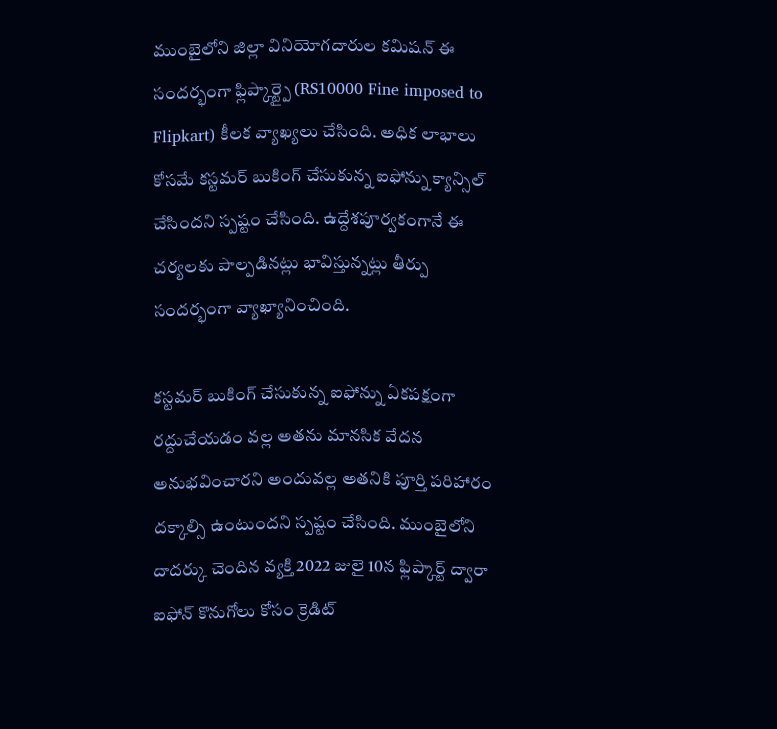ముంబైలోని జిల్లా వినియోగదారుల కమిషన్ ఈ సందర్భంగా ఫ్లిప్కార్ట్పై (RS10000 Fine imposed to Flipkart) కీలక వ్యాఖ్యలు చేసింది. అధిక లాభాలు కోసమే కస్టమర్ బుకింగ్ చేసుకున్న ఐఫోన్ను క్యాన్సిల్ చేసిందని స్పష్టం చేసింది. ఉద్దేశపూర్వకంగానే ఈ చర్యలకు పాల్పడినట్లు భావిస్తున్నట్లు తీర్పు సందర్భంగా వ్యాఖ్యానించింది.

కస్టమర్ బుకింగ్ చేసుకున్న ఐఫోన్ను ఏకపక్షంగా రద్దుచేయడం వల్ల అతను మానసిక వేదన అనుభవించారని అందువల్ల అతనికి పూర్తి పరిహారం దక్కాల్సి ఉంటుందని స్పష్టం చేసింది. ముంబైలోని దాదర్కు చెందిన వ్యక్తి 2022 జులై 10న ఫ్లిప్కార్ట్ ద్వారా ఐఫోన్ కొనుగోలు కోసం క్రెడిట్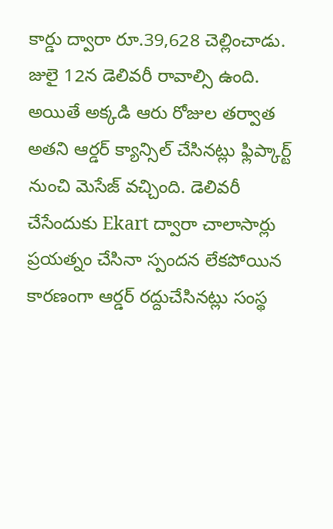కార్డు ద్వారా రూ.39,628 చెల్లించాడు. జులై 12న డెలివరీ రావాల్సి ఉంది.
అయితే అక్కడి ఆరు రోజుల తర్వాత అతని ఆర్డర్ క్యాన్సిల్ చేసినట్లు ఫ్లిప్కార్ట్ నుంచి మెసేజ్ వచ్చింది. డెలివరీ చేసేందుకు Ekart ద్వారా చాలాసార్లు ప్రయత్నం చేసినా స్పందన లేకపోయిన కారణంగా ఆర్డర్ రద్దుచేసినట్లు సంస్థ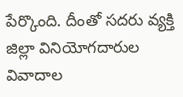పేర్కొంది. దీంతో సదరు వ్యక్తి జిల్లా వినియోగదారుల వివాదాల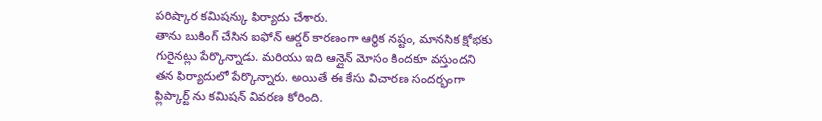పరిష్కార కమిషన్కు ఫిర్యాదు చేశారు.
తాను బుకింగ్ చేసిన ఐఫోన్ ఆర్డర్ కారణంగా ఆర్థిక నష్టం, మానసిక క్షోభకు గురైనట్లు పేర్కొన్నాడు. మరియు ఇది ఆన్లైన్ మోసం కిందకూ వస్తుందని తన ఫిర్యాదులో పేర్కొన్నారు. అయితే ఈ కేసు విచారణ సందర్భంగా ఫ్లిప్కార్ట్ ను కమిషన్ వివరణ కోరింది.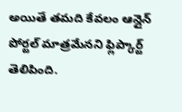అయితే తమది కేవలం ఆన్లైన్ పోర్టల్ మాత్రమేనని ఫ్లిప్కార్ట్ తెలిపింది.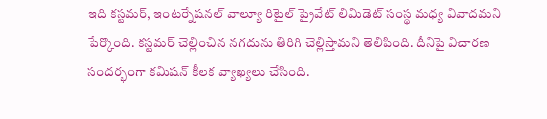ఇది కస్టమర్, ఇంటర్నేషనల్ వాల్యూ రిటైల్ ప్రైవేట్ లిమిడెట్ సంస్థ మధ్య వివాదమని పేర్కొంది. కస్టమర్ చెల్లించిన నగదును తిరిగి చెల్లిస్తామని తెలిపింది. దీనిపై విచారణ సందర్భంగా కమిషన్ కీలక వ్యాఖ్యలు చేసింది.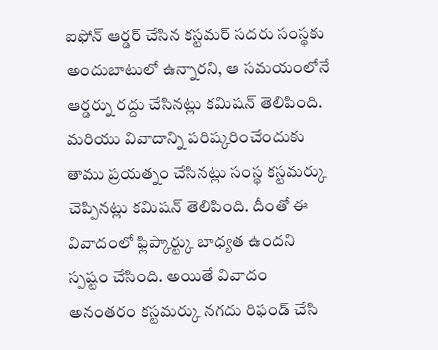ఐఫోన్ ఆర్డర్ చేసిన కస్టమర్ సదరు సంస్థకు అందుబాటులో ఉన్నారని, ఆ సమయంలోనే ఆర్డర్ను రద్దు చేసినట్లు కమిషన్ తెలిపింది.
మరియు వివాదాన్ని పరిష్కరించేందుకు తాము ప్రయత్నం చేసినట్లు సంస్థ కస్టమర్కు చెప్పినట్లు కమిషన్ తెలిపింది. దీంతో ఈ వివాదంలో ఫ్లిప్కార్ట్కు బాధ్యత ఉందని స్పష్టం చేసింది. అయితే వివాదం అనంతరం కస్టమర్కు నగదు రిఫండ్ చేసి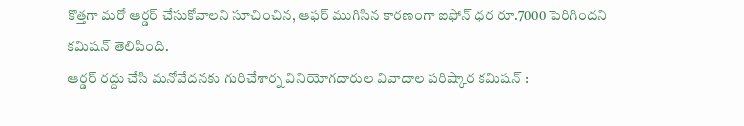కొత్తగా మరో ఆర్డర్ చేసుకోవాలని సూచించిన, ఆఫర్ ముగిసిన కారణంగా ఐఫోన్ ధర రూ.7000 పెరిగిందని కమిషన్ తెలిపింది.
ఆర్డర్ రద్దు చేసి మనోవేదనకు గురిచేశార్న వినియోగదారుల వివాదాల పరిష్కార కమిషన్ :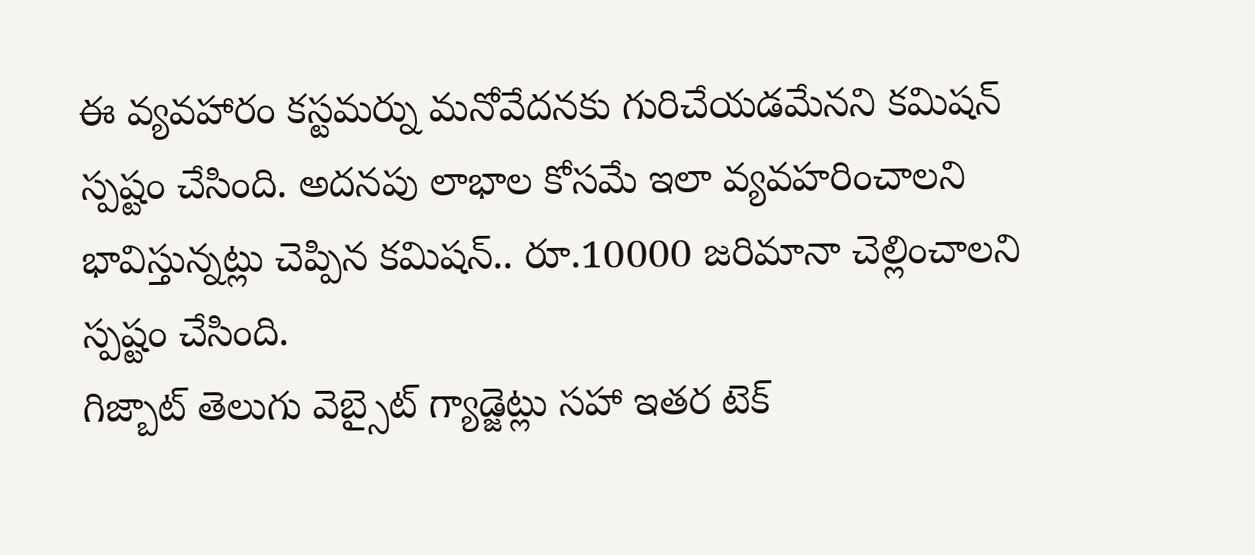ఈ వ్యవహారం కస్టమర్ను మనోవేదనకు గురిచేయడమేనని కమిషన్ స్పష్టం చేసింది. అదనపు లాభాల కోసమే ఇలా వ్యవహరించాలని భావిస్తున్నట్లు చెప్పిన కమిషన్.. రూ.10000 జరిమానా చెల్లించాలని స్పష్టం చేసింది.
గిజ్బాట్ తెలుగు వెబ్సైట్ గ్యాడ్జెట్లు సహా ఇతర టెక్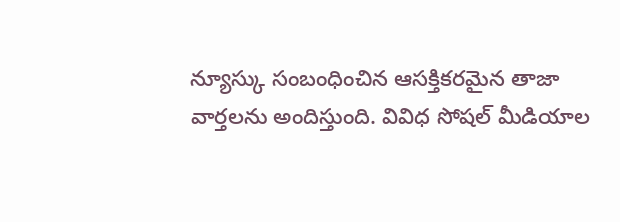న్యూస్కు సంబంధించిన ఆసక్తికరమైన తాజా వార్తలను అందిస్తుంది. వివిధ సోషల్ మీడియాల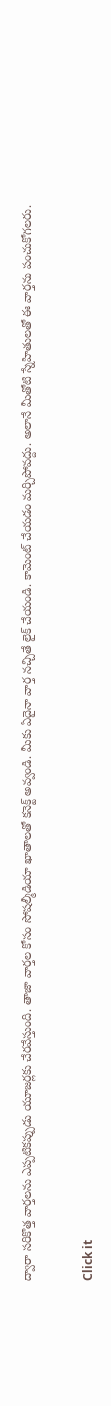ద్వారా సరికొత్త వార్తలను ఎప్పటికప్పుడు యూజర్లకు చేరవేస్తుంది. తాజా వార్తల కోసం సోషల్మీడియా ఖాతాలతో కనెక్ట్ అవ్వండి. మీకు ఏదైనా వార్త నచ్చితే లైక్ చేయండి. కామెంట్ చేయడం మర్చిపోవద్దు. అలానే మీతోటి స్నేహితులతో ఈ వార్తను పంచుకోగలరు.


Click it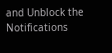and Unblock the Notifications